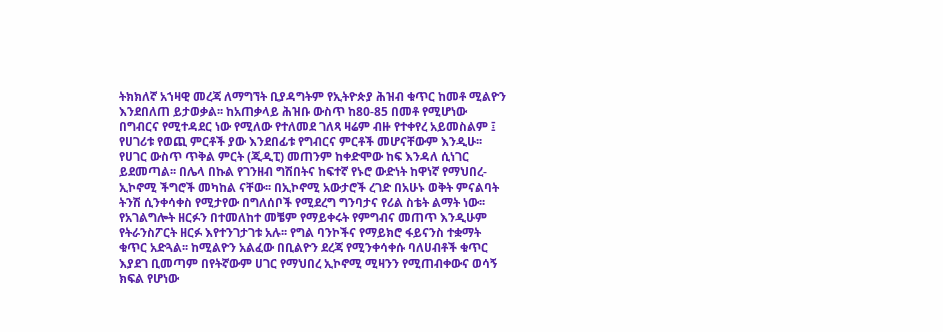ትክክለኛ አኀዛዊ መረጃ ለማግኘት ቢያዳግትም የኢትዮጵያ ሕዝብ ቁጥር ከመቶ ሚልዮን እንደበለጠ ይታወቃል፡፡ ከአጠቃላይ ሕዝቡ ውስጥ ከ80-85 በመቶ የሚሆነው በግብርና የሚተዳደር ነው የሚለው የተለመደ ገለጻ ዛሬም ብዙ የተቀየረ አይመስልም ፤ የሀገሪቱ የወጪ ምርቶች ያው እንደበፊቱ የግብርና ምርቶች መሆናቸውም እንዲሁ፡፡ የሀገር ውስጥ ጥቅል ምርት (ጂዲፒ) መጠንም ከቀድሞው ከፍ እንዳለ ሲነገር ይደመጣል፡፡ በሌላ በኩል የገንዘብ ግሽበትና ከፍተኛ የኑሮ ውድነት ከዋነኛ የማህበረ-ኢኮኖሚ ችግሮች መካከል ናቸው፡፡ በኢኮኖሚ አውታሮች ረገድ በአሁኑ ወቅት ምናልባት ትንሽ ሲንቀሳቀስ የሚታየው በግለሰቦች የሚደረግ ግንባታና የሪል ስቴት ልማት ነው፡፡
የአገልግሎት ዘርፉን በተመለከተ መቼም የማይቀሩት የምግብና መጠጥ እንዲሁም የትራንስፖርት ዘርፉ እየተንገታገቱ አሉ፡፡ የግል ባንኮችና የማይክሮ ፋይናንስ ተቋማት ቁጥር አድጓል፡፡ ከሚልዮን አልፈው በቢልዮን ደረጃ የሚንቀሳቀሱ ባለሀብቶች ቁጥር እያደገ ቢመጣም በየትኛውም ሀገር የማህበረ ኢኮኖሚ ሚዛንን የሚጠብቀውና ወሳኝ ክፍል የሆነው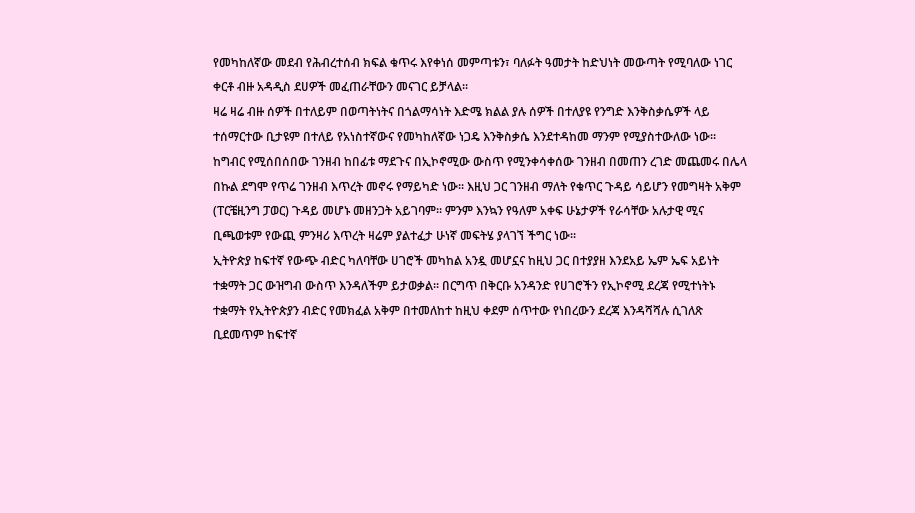የመካከለኛው መደብ የሕብረተሰብ ክፍል ቁጥሩ እየቀነሰ መምጣቱን፣ ባለፉት ዓመታት ከድህነት መውጣት የሚባለው ነገር ቀርቶ ብዙ አዳዲስ ደሀዎች መፈጠራቸውን መናገር ይቻላል፡፡
ዛሬ ዛሬ ብዙ ሰዎች በተለይም በወጣትነትና በጎልማሳነት እድሜ ክልል ያሉ ሰዎች በተለያዩ የንግድ እንቅስቃሴዎች ላይ ተሰማርተው ቢታዩም በተለይ የአነስተኛውና የመካከለኛው ነጋዴ እንቅስቃሴ እንደተዳከመ ማንም የሚያስተውለው ነው፡፡ ከግብር የሚሰበሰበው ገንዘብ ከበፊቱ ማደጉና በኢኮኖሚው ውስጥ የሚንቀሳቀሰው ገንዘብ በመጠን ረገድ መጨመሩ በሌላ በኩል ደግሞ የጥሬ ገንዘብ እጥረት መኖሩ የማይካድ ነው፡፡ እዚህ ጋር ገንዘብ ማለት የቁጥር ጉዳይ ሳይሆን የመግዛት አቅም (ፐርቼዚንግ ፓወር) ጉዳይ መሆኑ መዘንጋት አይገባም፡፡ ምንም እንኳን የዓለም አቀፍ ሁኔታዎች የራሳቸው አሉታዊ ሚና ቢጫወቱም የውጪ ምንዛሪ እጥረት ዛሬም ያልተፈታ ሁነኛ መፍትሄ ያላገኘ ችግር ነው፡፡
ኢትዮጵያ ከፍተኛ የውጭ ብድር ካለባቸው ሀገሮች መካከል አንዷ መሆኗና ከዚህ ጋር በተያያዘ እንደአይ ኤም ኤፍ አይነት ተቋማት ጋር ውዝግብ ውስጥ እንዳለችም ይታወቃል፡፡ በርግጥ በቅርቡ አንዳንድ የሀገሮችን የኢኮኖሚ ደረጃ የሚተነትኑ ተቋማት የኢትዮጵያን ብድር የመክፈል አቅም በተመለከተ ከዚህ ቀደም ሰጥተው የነበረውን ደረጃ እንዳሻሻሉ ሲገለጽ ቢደመጥም ከፍተኛ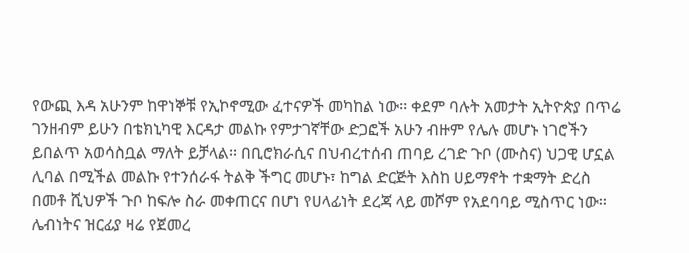የውጪ እዳ አሁንም ከዋነኞቹ የኢኮኖሚው ፈተናዎች መካከል ነው፡፡ ቀደም ባሉት አመታት ኢትዮጵያ በጥሬ ገንዘብም ይሁን በቴክኒካዊ እርዳታ መልኩ የምታገኛቸው ድጋፎች አሁን ብዙም የሌሉ መሆኑ ነገሮችን ይበልጥ አወሳስቧል ማለት ይቻላል፡፡ በቢሮክራሲና በህብረተሰብ ጠባይ ረገድ ጉቦ (ሙስና) ህጋዊ ሆኗል ሊባል በሚችል መልኩ የተንሰራፋ ትልቅ ችግር መሆኑ፣ ከግል ድርጅት እስከ ሀይማኖት ተቋማት ድረስ በመቶ ሺህዎች ጉቦ ከፍሎ ስራ መቀጠርና በሆነ የሀላፊነት ደረጃ ላይ መሾም የአደባባይ ሚስጥር ነው፡፡
ሌብነትና ዝርፊያ ዛሬ የጀመረ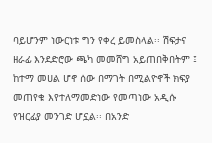ባይሆንም ነውርነቱ ግን የቀረ ይመስላል፡፡ ሽፍታና ዘራፊ እንደድሮው ጫካ መመሸግ አይጠበቅበትም ፤ ከተማ መሀል ሆኖ ሰው በማገት በሚልዮኖች ክፍያ መጠየቁ እየተለማመድነው የመጣነው አዲሱ የዝርፊያ መንገድ ሆኗል፡፡ በአንድ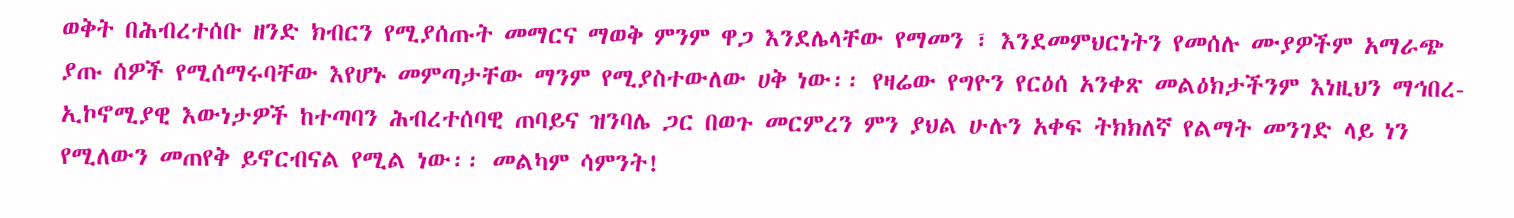ወቅት በሕብረተሰቡ ዘንድ ክብርን የሚያሰጡት መማርና ማወቅ ምንም ዋጋ እንደሌላቸው የማመን ፣ እንደመምህርነትን የመሰሉ ሙያዎችም አማራጭ ያጡ ሰዎች የሚሰማሩባቸው እየሆኑ መምጣታቸው ማንም የሚያስተውለው ሀቅ ነው፡፡ የዛሬው የግዮን የርዕሰ አንቀጽ መልዕክታችንም እነዚህን ማኅበረ-ኢኮኖሚያዊ እውነታዎች ከተጣባን ሕብረተሰባዊ ጠባይና ዝንባሌ ጋር በወጉ መርምረን ምን ያህል ሁሉን አቀፍ ትክክለኛ የልማት መንገድ ላይ ነን የሚለውን መጠየቅ ይኖርብናል የሚል ነው፡፡ መልካም ሳምንት!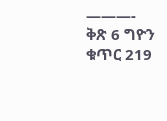———-
ቅጽ 6 ግዮን ቁጥር 219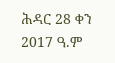ሕዳር 28 ቀን 2017 ዓ.ም